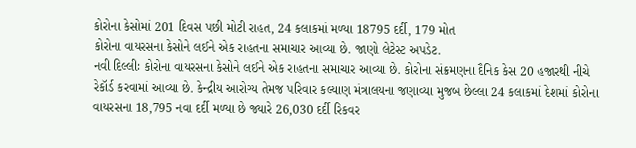કોરોના કેસોમાં 201 દિવસ પછી મોટી રાહત, 24 કલાકમાં મળ્યા 18795 દર્દી, 179 મોત
કોરોના વાયરસના કેસોને લઈને એક રાહતના સમાચાર આવ્યા છે. જાણો લેટેસ્ટ અપડેટ.
નવી દિલ્લીઃ કોરોના વાયરસના કેસોને લઈને એક રાહતના સમાચાર આવ્યા છે. કોરોના સંક્રમણના દૈનિક કેસ 20 હજારથી નીચે રેકૉર્ડ કરવામાં આવ્યા છે. કેન્દ્રીય આરોગ્ય તેમજ પરિવાર કલ્યાણ મંત્રાલયના જણાવ્યા મુજબ છેલ્લા 24 કલાકમાં દેશમાં કોરોના વાયરસના 18,795 નવા દર્દી મળ્યા છે જ્યારે 26,030 દર્દી રિકવર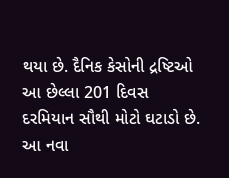થયા છે. દૈનિક કેસોની દ્રષ્ટિઓ આ છેલ્લા 201 દિવસ દરમિયાન સૌથી મોટો ઘટાડો છે. આ નવા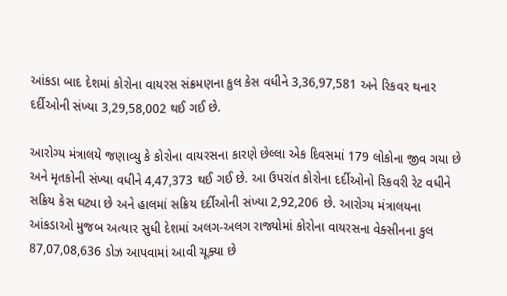આંકડા બાદ દેશમાં કોરોના વાયરસ સંક્રમણના કુલ કેસ વધીને 3,36,97,581 અને રિકવર થનાર દર્દીઓની સંખ્યા 3,29,58,002 થઈ ગઈ છે.

આરોગ્ય મંત્રાલયે જણાવ્યુ કે કોરોના વાયરસના કારણે છેલ્લા એક દિવસમાં 179 લોકોના જીવ ગયા છે અને મૃતકોની સંખ્યા વધીને 4,47,373 થઈ ગઈ છે. આ ઉપરાંત કોરોના દર્દીઓનો રિકવરી રેટ વધીને સક્રિય કેસ ઘટ્યા છે અને હાલમાં સક્રિય દર્દીઓની સંખ્યા 2,92,206 છે. આરોગ્ય મંત્રાલયના આંકડાઓ મુજબ અત્યાર સુધી દેશમાં અલગ-અલગ રાજ્યોમાં કોરોના વાયરસના વેક્સીનના કુલ 87,07,08,636 ડોઝ આપવામાં આવી ચૂક્યા છે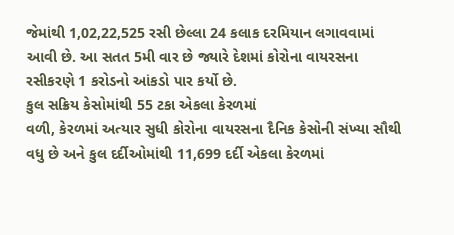જેમાંથી 1,02,22,525 રસી છેલ્લા 24 કલાક દરમિયાન લગાવવામાં આવી છે. આ સતત 5મી વાર છે જ્યારે દેશમાં કોરોના વાયરસના રસીકરણે 1 કરોડનો આંકડો પાર કર્યો છે.
કુલ સક્રિય કેસોમાંથી 55 ટકા એકલા કેરળમાં
વળી, કેરળમાં અત્યાર સુધી કોરોના વાયરસના દૈનિક કેસોની સંખ્યા સૌથી વધુ છે અને કુલ દર્દીઓમાંથી 11,699 દર્દી એકલા કેરળમાં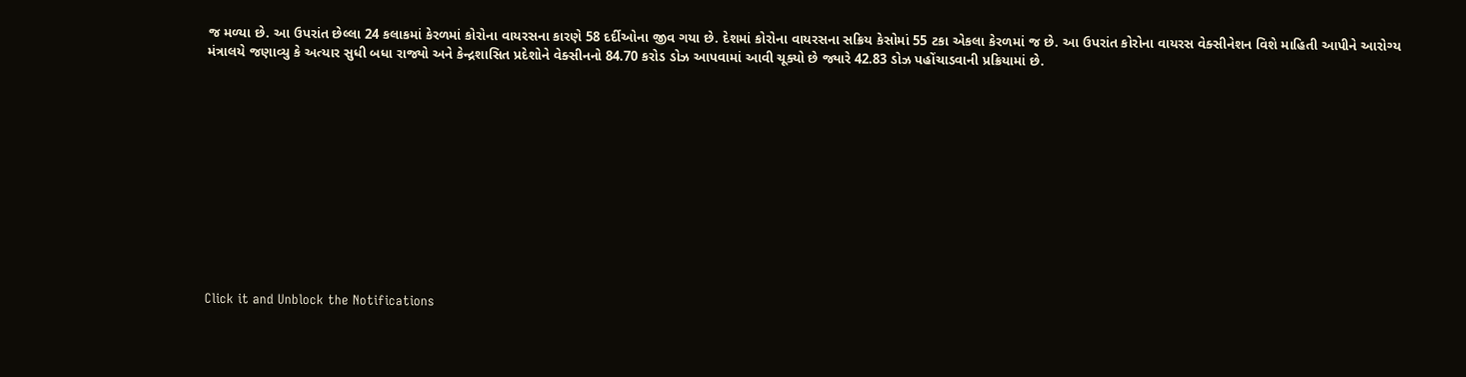જ મળ્યા છે. આ ઉપરાંત છેલ્લા 24 કલાકમાં કેરળમાં કોરોના વાયરસના કારણે 58 દર્દીઓના જીવ ગયા છે. દેશમાં કોરોના વાયરસના સક્રિય કેસોમાં 55 ટકા એકલા કેરળમાં જ છે. આ ઉપરાંત કોરોના વાયરસ વેક્સીનેશન વિશે માહિતી આપીને આરોગ્ય મંત્રાલયે જણાવ્યુ કે અત્યાર સુધી બધા રાજ્યો અને કેન્દ્રશાસિત પ્રદેશોને વેક્સીનનો 84.70 કરોડ ડોઝ આપવામાં આવી ચૂક્યો છે જ્યારે 42.83 ડોઝ પહોંચાડવાની પ્રક્રિયામાં છે.












Click it and Unblock the Notifications